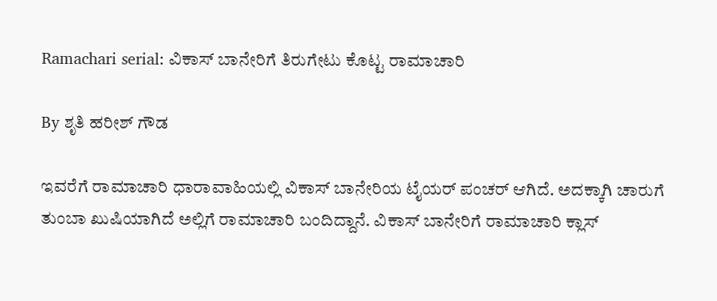Ramachari serial: ವಿಕಾಸ್ ಬಾನೇರಿಗೆ ತಿರುಗೇಟು ಕೊಟ್ಟ ರಾಮಾಚಾರಿ

By ಶೃತಿ ಹರೀಶ್ ಗೌಡ

ಇವರೆಗೆ ರಾಮಾಚಾರಿ ಧಾರಾವಾಹಿಯಲ್ಲಿ ವಿಕಾಸ್ ಬಾನೇರಿಯ ಟೈಯರ್ ಪಂಚರ್ ಆಗಿದೆ. ಅದಕ್ಕಾಗಿ ಚಾರುಗೆ ತುಂಬಾ ಖುಷಿಯಾಗಿದೆ ಅಲ್ಲಿಗೆ ರಾಮಾಚಾರಿ ಬಂದಿದ್ದಾನೆ. ವಿಕಾಸ್ ಬಾನೇರಿಗೆ ರಾಮಾಚಾರಿ ಕ್ಲಾಸ್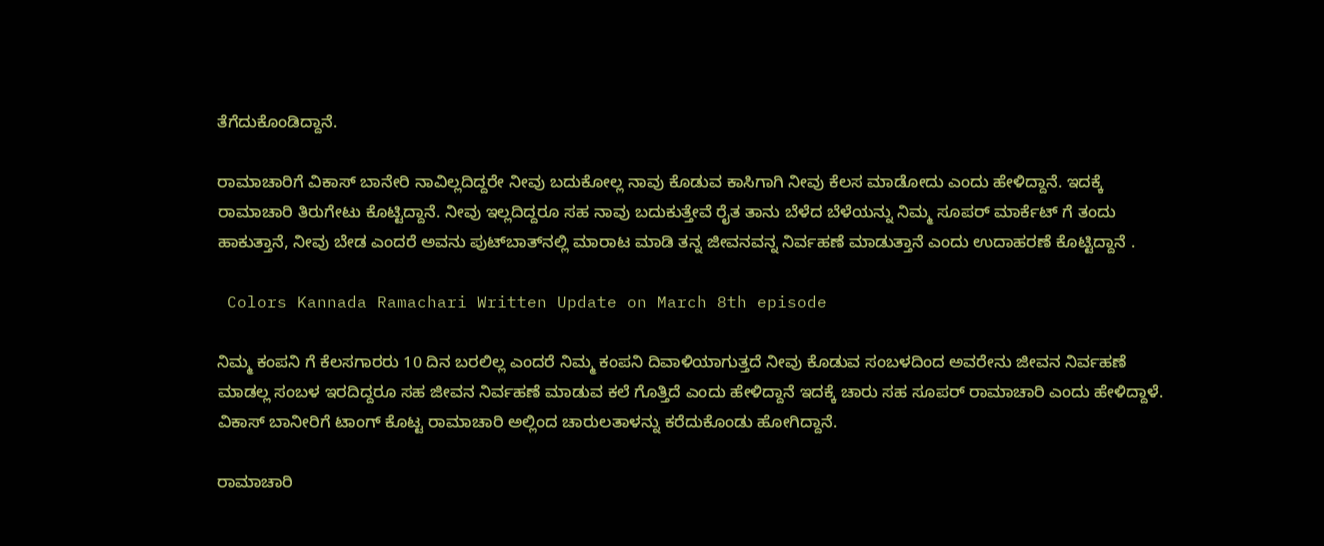ತೆಗೆದುಕೊಂಡಿದ್ದಾನೆ.

ರಾಮಾಚಾರಿಗೆ ವಿಕಾಸ್ ಬಾನೇರಿ ನಾವಿಲ್ಲದಿದ್ದರೇ ನೀವು ಬದುಕೋಲ್ಲ ನಾವು ಕೊಡುವ ಕಾಸಿಗಾಗಿ ನೀವು ಕೆಲಸ ಮಾಡೋದು ಎಂದು ಹೇಳಿದ್ದಾನೆ. ಇದಕ್ಕೆ ರಾಮಾಚಾರಿ ತಿರುಗೇಟು ಕೊಟ್ಟಿದ್ದಾನೆ. ನೀವು ಇಲ್ಲದಿದ್ದರೂ ಸಹ ನಾವು ಬದುಕುತ್ತೇವೆ ರೈತ ತಾನು ಬೆಳೆದ ಬೆಳೆಯನ್ನು ನಿಮ್ಮ ಸೂಪರ್ ಮಾರ್ಕೆಟ್ ಗೆ ತಂದು ಹಾಕುತ್ತಾನೆ, ನೀವು ಬೇಡ ಎಂದರೆ ಅವನು ಪುಟ್‌ಬಾತ್‌ನಲ್ಲಿ ಮಾರಾಟ ಮಾಡಿ ತನ್ನ ಜೀವನವನ್ನ ನಿರ್ವಹಣೆ ಮಾಡುತ್ತಾನೆ ಎಂದು ಉದಾಹರಣೆ ಕೊಟ್ಟಿದ್ದಾನೆ .

 Colors Kannada Ramachari Written Update on March 8th episode

ನಿಮ್ಮ ಕಂಪನಿ ಗೆ ಕೆಲಸಗಾರರು 10 ದಿನ ಬರಲಿಲ್ಲ ಎಂದರೆ ನಿಮ್ಮ ಕಂಪನಿ ದಿವಾಳಿಯಾಗುತ್ತದೆ ನೀವು ಕೊಡುವ ಸಂಬಳದಿಂದ ಅವರೇನು ಜೀವನ ನಿರ್ವಹಣೆ ಮಾಡಲ್ಲ ಸಂಬಳ ಇರದಿದ್ದರೂ ಸಹ ಜೀವನ ನಿರ್ವಹಣೆ ಮಾಡುವ ಕಲೆ ಗೊತ್ತಿದೆ ಎಂದು ಹೇಳಿದ್ದಾನೆ ಇದಕ್ಕೆ ಚಾರು ಸಹ ಸೂಪರ್ ರಾಮಾಚಾರಿ ಎಂದು ಹೇಳಿದ್ದಾಳೆ. ವಿಕಾಸ್ ಬಾನೀರಿಗೆ ಟಾಂಗ್ ಕೊಟ್ಟ ರಾಮಾಚಾರಿ ಅಲ್ಲಿಂದ ಚಾರುಲತಾಳನ್ನು ಕರೆದುಕೊಂಡು ಹೋಗಿದ್ದಾನೆ.

ರಾಮಾಚಾರಿ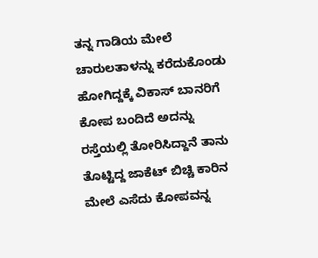ತನ್ನ ಗಾಡಿಯ ಮೇಲೆ ಚಾರುಲತಾಳನ್ನು ಕರೆದುಕೊಂಡು ಹೋಗಿದ್ದಕ್ಕೆ ವಿಕಾಸ್ ಬಾನರಿಗೆ ಕೋಪ ಬಂದಿದೆ ಅದನ್ನು ರಸ್ತೆಯಲ್ಲಿ ತೋರಿಸಿದ್ದಾನೆ ತಾನು ತೊಟ್ಟಿದ್ದ ಜಾಕೆಟ್ ಬಿಚ್ಚಿ ಕಾರಿನ ಮೇಲೆ ಎಸೆದು ಕೋಪವನ್ನ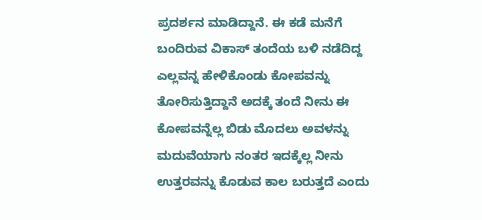ಪ್ರದರ್ಶನ ಮಾಡಿದ್ದಾನೆ. ಈ ಕಡೆ ಮನೆಗೆ ಬಂದಿರುವ ವಿಕಾಸ್ ತಂದೆಯ ಬಳಿ ನಡೆದಿದ್ದ ಎಲ್ಲವನ್ನ ಹೇಳಿಕೊಂಡು ಕೋಪವನ್ನು ತೋರಿಸುತ್ತಿದ್ದಾನೆ ಅದಕ್ಕೆ ತಂದೆ ನೀನು ಈ ಕೋಪವನ್ನೆಲ್ಲ ಬಿಡು ಮೊದಲು ಅವಳನ್ನು ಮದುವೆಯಾಗು ನಂತರ ಇದಕ್ಕೆಲ್ಲ ನೀನು ಉತ್ತರವನ್ನು ಕೊಡುವ ಕಾಲ ಬರುತ್ತದೆ ಎಂದು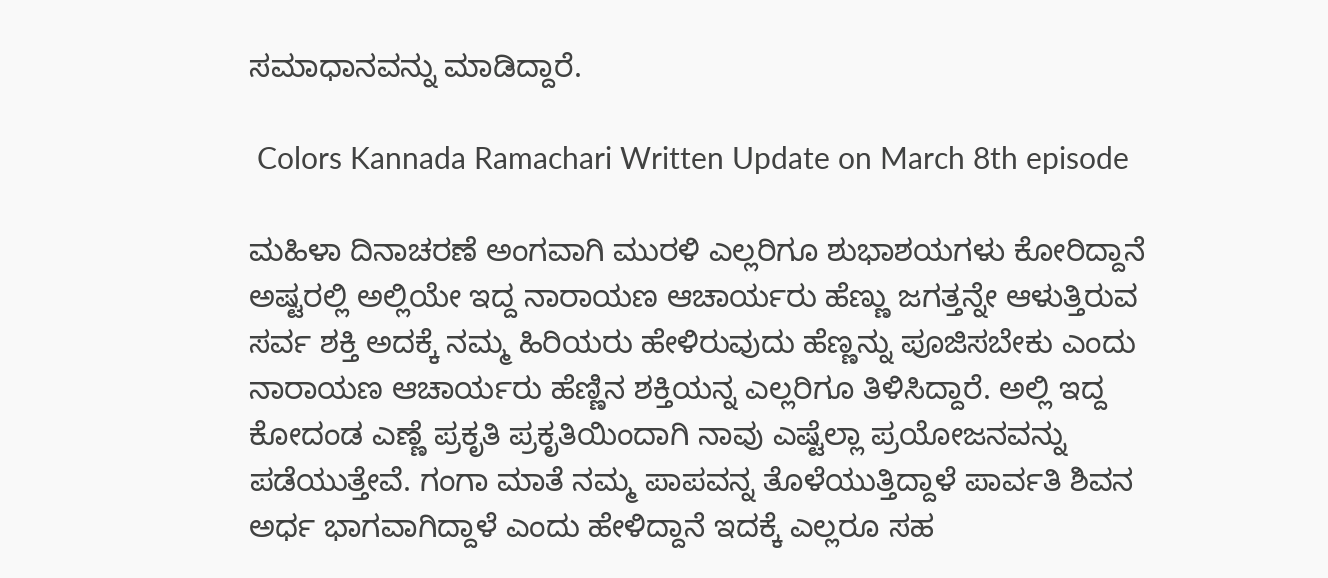ಸಮಾಧಾನವನ್ನು ಮಾಡಿದ್ದಾರೆ.

 Colors Kannada Ramachari Written Update on March 8th episode

ಮಹಿಳಾ ದಿನಾಚರಣೆ ಅಂಗವಾಗಿ ಮುರಳಿ ಎಲ್ಲರಿಗೂ ಶುಭಾಶಯಗಳು ಕೋರಿದ್ದಾನೆ ಅಷ್ಟರಲ್ಲಿ ಅಲ್ಲಿಯೇ ಇದ್ದ ನಾರಾಯಣ ಆಚಾರ್ಯರು ಹೆಣ್ಣು ಜಗತ್ತನ್ನೇ ಆಳುತ್ತಿರುವ ಸರ್ವ ಶಕ್ತಿ ಅದಕ್ಕೆ ನಮ್ಮ ಹಿರಿಯರು ಹೇಳಿರುವುದು ಹೆಣ್ಣನ್ನು ಪೂಜಿಸಬೇಕು ಎಂದು ನಾರಾಯಣ ಆಚಾರ್ಯರು ಹೆಣ್ಣಿನ ಶಕ್ತಿಯನ್ನ ಎಲ್ಲರಿಗೂ ತಿಳಿಸಿದ್ದಾರೆ. ಅಲ್ಲಿ ಇದ್ದ ಕೋದಂಡ ಎಣ್ಣೆ ಪ್ರಕೃತಿ ಪ್ರಕೃತಿಯಿಂದಾಗಿ ನಾವು ಎಷ್ಟೆಲ್ಲಾ ಪ್ರಯೋಜನವನ್ನು ಪಡೆಯುತ್ತೇವೆ. ಗಂಗಾ ಮಾತೆ ನಮ್ಮ ಪಾಪವನ್ನ ತೊಳೆಯುತ್ತಿದ್ದಾಳೆ ಪಾರ್ವತಿ ಶಿವನ ಅರ್ಧ ಭಾಗವಾಗಿದ್ದಾಳೆ ಎಂದು ಹೇಳಿದ್ದಾನೆ ಇದಕ್ಕೆ ಎಲ್ಲರೂ ಸಹ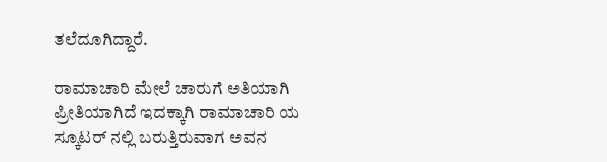ತಲೆದೂಗಿದ್ದಾರೆ.

ರಾಮಾಚಾರಿ ಮೇಲೆ ಚಾರುಗೆ ಅತಿಯಾಗಿ ಪ್ರೀತಿಯಾಗಿದೆ ಇದಕ್ಕಾಗಿ ರಾಮಾಚಾರಿ ಯ ಸ್ಕೂಟರ್ ನಲ್ಲಿ ಬರುತ್ತಿರುವಾಗ ಅವನ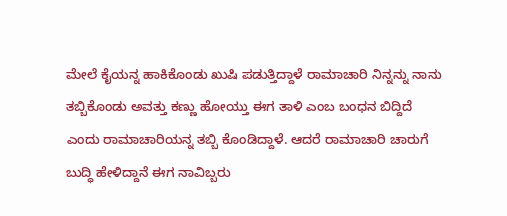ಮೇಲೆ ಕೈಯನ್ನ ಹಾಕಿಕೊಂಡು ಖುಷಿ ಪಡುತ್ತಿದ್ದಾಳೆ ರಾಮಾಚಾರಿ ನಿನ್ನನ್ನು ನಾನು ತಬ್ಬಿಕೊಂಡು ಅವತ್ತು ಕಣ್ಣು ಹೋಯ್ತು ಈಗ ತಾಳಿ ಎಂಬ ಬಂಧನ ಬಿದ್ದಿದೆ ಎಂದು ರಾಮಾಚಾರಿಯನ್ನ ತಬ್ಬಿ ಕೊಂಡಿದ್ದಾಳೆ. ಆದರೆ ರಾಮಾಚಾರಿ ಚಾರುಗೆ ಬುದ್ಧಿ ಹೇಳಿದ್ದಾನೆ ಈಗ ನಾವಿಬ್ಬರು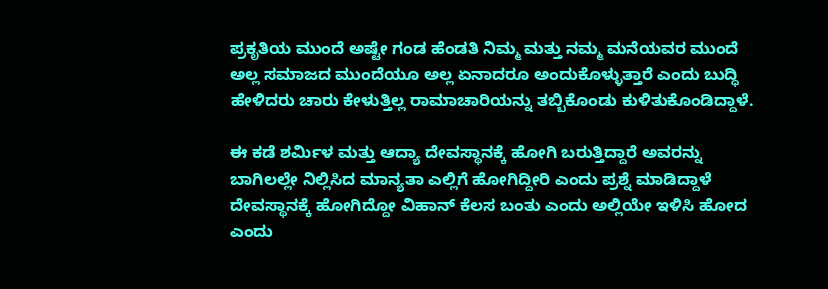ಪ್ರಕೃತಿಯ ಮುಂದೆ ಅಷ್ಟೇ ಗಂಡ ಹೆಂಡತಿ ನಿಮ್ಮ ಮತ್ತು ನಮ್ಮ ಮನೆಯವರ ಮುಂದೆ ಅಲ್ಲ ಸಮಾಜದ ಮುಂದೆಯೂ ಅಲ್ಲ ಏನಾದರೂ ಅಂದುಕೊಳ್ಳುತ್ತಾರೆ ಎಂದು ಬುದ್ಧಿ ಹೇಳಿದರು ಚಾರು ಕೇಳುತ್ತಿಲ್ಲ ರಾಮಾಚಾರಿಯನ್ನು ತಬ್ಬಿಕೊಂಡು ಕುಳಿತುಕೊಂಡಿದ್ದಾಳೆ.

ಈ ಕಡೆ ಶರ್ಮಿಳ ಮತ್ತು ಆದ್ಯಾ ದೇವಸ್ಥಾನಕ್ಕೆ ಹೋಗಿ ಬರುತ್ತಿದ್ದಾರೆ ಅವರನ್ನು ಬಾಗಿಲಲ್ಲೇ ನಿಲ್ಲಿಸಿದ ಮಾನ್ಯತಾ ಎಲ್ಲಿಗೆ ಹೋಗಿದ್ದೀರಿ ಎಂದು ಪ್ರಶ್ನೆ ಮಾಡಿದ್ದಾಳೆ ದೇವಸ್ಥಾನಕ್ಕೆ ಹೋಗಿದ್ದೋ ವಿಹಾನ್ ಕೆಲಸ ಬಂತು ಎಂದು ಅಲ್ಲಿಯೇ ಇಳಿಸಿ ಹೋದ ಎಂದು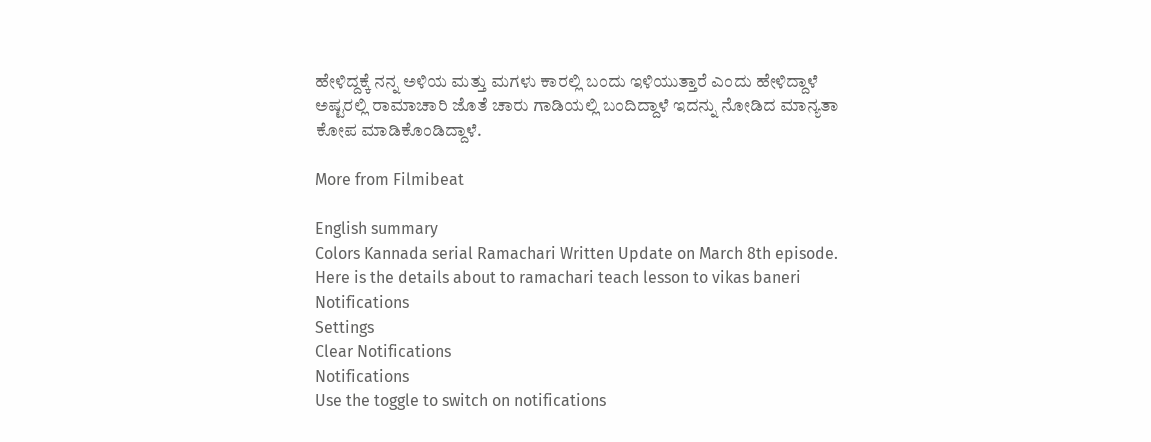ಹೇಳಿದ್ದಕ್ಕೆ ನನ್ನ ಅಳಿಯ ಮತ್ತು ಮಗಳು ಕಾರಲ್ಲಿ ಬಂದು ಇಳಿಯುತ್ತಾರೆ ಎಂದು ಹೇಳಿದ್ದಾಳೆ ಅಷ್ಟರಲ್ಲಿ ರಾಮಾಚಾರಿ ಜೊತೆ ಚಾರು ಗಾಡಿಯಲ್ಲಿ ಬಂದಿದ್ದಾಳೆ ಇದನ್ನು ನೋಡಿದ ಮಾನ್ಯತಾ ಕೋಪ ಮಾಡಿಕೊಂಡಿದ್ದಾಳೆ.

More from Filmibeat

English summary
Colors Kannada serial Ramachari Written Update on March 8th episode. Here is the details about to ramachari teach lesson to vikas baneri
Notifications
Settings
Clear Notifications
Notifications
Use the toggle to switch on notifications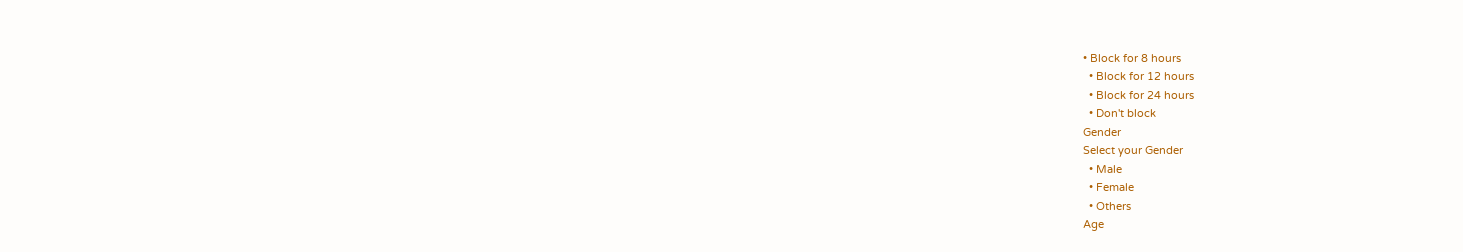• Block for 8 hours
  • Block for 12 hours
  • Block for 24 hours
  • Don't block
Gender
Select your Gender
  • Male
  • Female
  • Others
Age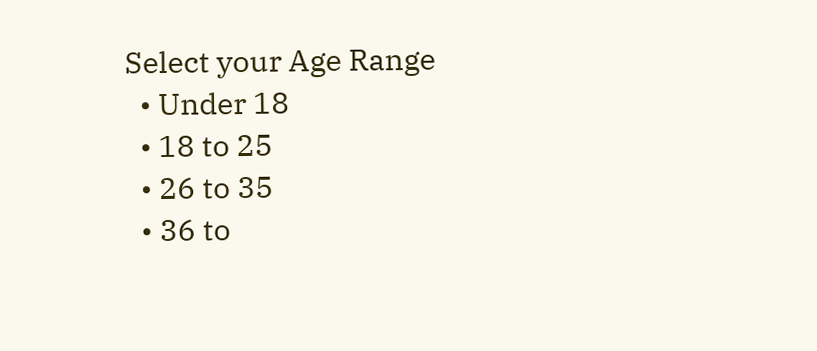Select your Age Range
  • Under 18
  • 18 to 25
  • 26 to 35
  • 36 to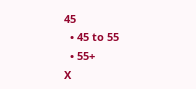45
  • 45 to 55
  • 55+
X